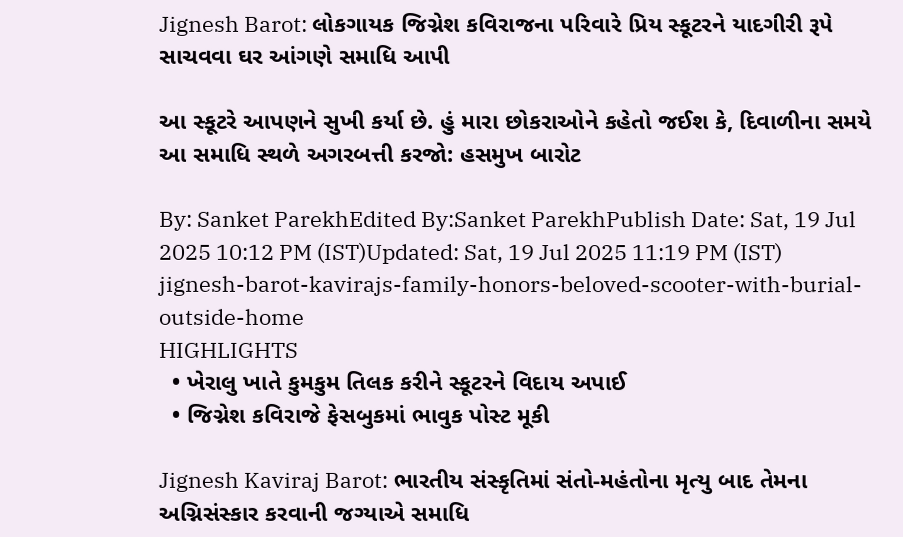Jignesh Barot: લોકગાયક જિગ્નેશ કવિરાજના પરિવારે પ્રિય સ્કૂટરને યાદગીરી રૂપે સાચવવા ઘર આંગણે સમાધિ આપી

આ સ્કૂટરે આપણને સુખી કર્યા છે. હું મારા છોકરાઓને કહેતો જઈશ કે, દિવાળીના સમયે આ સમાધિ સ્થળે અગરબત્તી કરજો: હસમુખ બારોટ

By: Sanket ParekhEdited By:Sanket ParekhPublish Date: Sat, 19 Jul 2025 10:12 PM (IST)Updated: Sat, 19 Jul 2025 11:19 PM (IST)
jignesh-barot-kavirajs-family-honors-beloved-scooter-with-burial-outside-home
HIGHLIGHTS
  • ખેરાલુ ખાતે કુમકુમ તિલક કરીને સ્કૂટરને વિદાય અપાઈ
  • જિગ્નેશ કવિરાજે ફેસબુકમાં ભાવુક પોસ્ટ મૂકી

Jignesh Kaviraj Barot: ભારતીય સંસ્કૃતિમાં સંતો-મહંતોના મૃત્યુ બાદ તેમના અગ્નિસંસ્કાર કરવાની જગ્યાએ સમાધિ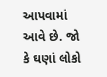આપવામાં આવે છે. જો કે ઘણાં લોકો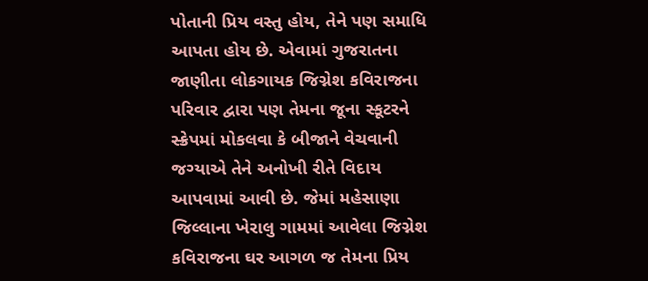પોતાની પ્રિય વસ્તુ હોય, તેને પણ સમાધિ આપતા હોય છે. એવામાં ગુજરાતના જાણીતા લોકગાયક જિગ્નેશ કવિરાજના પરિવાર દ્વારા પણ તેમના જૂના સ્કૂટરને સ્ક્રેપમાં મોકલવા કે બીજાને વેચવાની જગ્યાએ તેને અનોખી રીતે વિદાય આપવામાં આવી છે. જેમાં મહેસાણા જિલ્લાના ખેરાલુ ગામમાં આવેલા જિગ્નેશ કવિરાજના ઘર આગળ જ તેમના પ્રિય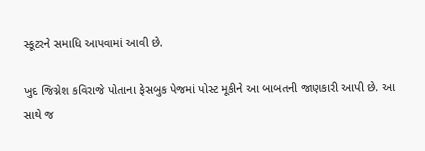સ્કૂટરને સમાધિ આપવામાં આવી છે.

ખુદ જિગ્નેશ કવિરાજે પોતાના ફેસબુક પેજમાં પોસ્ટ મૂકીને આ બાબતની જાણકારી આપી છે. આ સાથે જ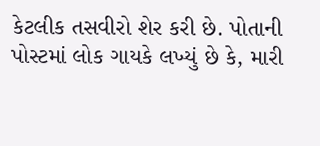કેટલીક તસવીરો શેર કરી છે. પોતાની પોસ્ટમાં લોક ગાયકે લખ્યું છે કે, મારી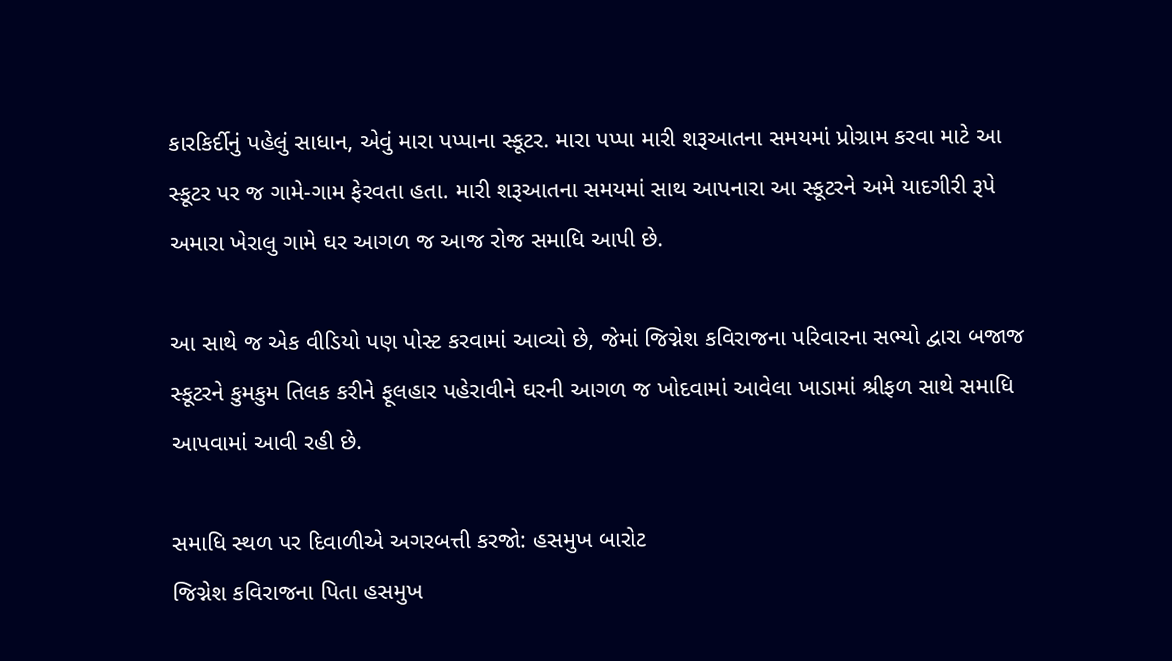કારકિર્દીનું પહેલું સાધાન, એવું મારા પપ્પાના સ્કૂટર. મારા પપ્પા મારી શરૂઆતના સમયમાં પ્રોગ્રામ કરવા માટે આ સ્કૂટર પર જ ગામે-ગામ ફેરવતા હતા. મારી શરૂઆતના સમયમાં સાથ આપનારા આ સ્કૂટરને અમે યાદગીરી રૂપે અમારા ખેરાલુ ગામે ઘર આગળ જ આજ રોજ સમાધિ આપી છે.

આ સાથે જ એક વીડિયો પણ પોસ્ટ કરવામાં આવ્યો છે, જેમાં જિગ્નેશ કવિરાજના પરિવારના સભ્યો દ્વારા બજાજ સ્કૂટરને કુમકુમ તિલક કરીને ફૂલહાર પહેરાવીને ઘરની આગળ જ ખોદવામાં આવેલા ખાડામાં શ્રીફળ સાથે સમાધિ આપવામાં આવી રહી છે.

સમાધિ સ્થળ પર દિવાળીએ અગરબત્તી કરજો: હસમુખ બારોટ
જિગ્નેશ કવિરાજના પિતા હસમુખ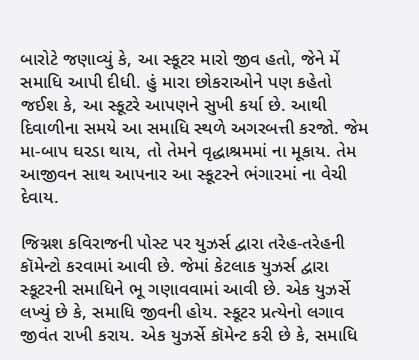બારોટે જણાવ્યું કે, આ સ્કૂટર મારો જીવ હતો, જેને મેં સમાધિ આપી દીધી. હું મારા છોકરાઓને પણ કહેતો જઈશ કે, આ સ્કૂટરે આપણને સુખી કર્યા છે. આથી દિવાળીના સમયે આ સમાધિ સ્થળે અગરબત્તી કરજો. જેમ મા-બાપ ઘરડા થાય, તો તેમને વૃદ્ધાશ્રમમાં ના મૂકાય. તેમ આજીવન સાથ આપનાર આ સ્કૂટરને ભંગારમાં ના વેચી દેવાય.

જિગ્નશ કવિરાજની પોસ્ટ પર યુઝર્સ દ્વારા તરેહ-તરેહની કૉમેન્ટો કરવામાં આવી છે. જેમાં કેટલાક યુઝર્સ દ્વારા સ્કૂટરની સમાધિને ભૂ ગણાવવામાં આવી છે. એક યુઝર્સે લખ્યું છે કે, સમાધિ જીવની હોય. સ્કૂટર પ્રત્યેનો લગાવ જીવંત રાખી કરાય. એક યુઝર્સે કૉમેન્ટ કરી છે કે, સમાધિ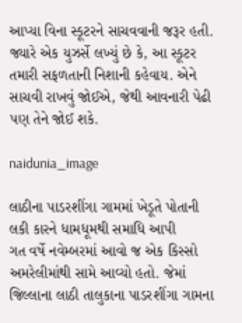આપ્યા વિના સ્કૂટરને સાચવવાની જરૂર હતી. જ્યારે એક યુઝર્સે લખ્યું છે કે, આ સ્કૂટર તમારી સફળતાની નિશાની કહેવાય. એને સાચવી રાખવું જોઈએ, જેથી આવનારી પેઢી પણ તેને જોઈ શકે.

naidunia_image

લાઠીના પાડરશીંગા ગામમાં ખેડૂતે પોતાની લકી કારને ધામધૂમથી સમાધિ આપી
ગત વર્ષે નવેમ્બરમાં આવો જ એક કિસ્સો અમરેલીમાંથી સામે આવ્યો હતો. જેમાં જિલ્લાના લાઠી તાલુકાના પાડરશીંગા ગામના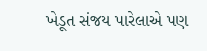ખેડૂત સંજય પારેલાએ પણ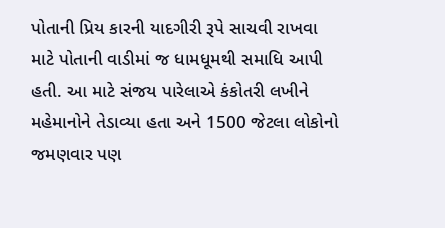પોતાની પ્રિય કારની યાદગીરી રૂપે સાચવી રાખવા માટે પોતાની વાડીમાં જ ધામધૂમથી સમાધિ આપી હતી. આ માટે સંજય પારેલાએ કંકોતરી લખીને મહેમાનોને તેડાવ્યા હતા અને 1500 જેટલા લોકોનો જમણવાર પણ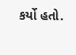કર્યો હતો.